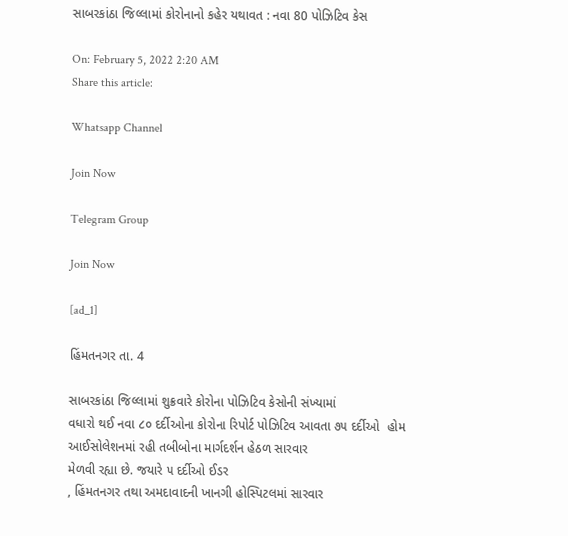સાબરકાંઠા જિલ્લામાં કોરોનાનો કહેર યથાવત : નવા 80 પોઝિટિવ કેસ

On: February 5, 2022 2:20 AM
Share this article:

Whatsapp Channel

Join Now

Telegram Group

Join Now

[ad_1]

હિંમતનગર તા. 4

સાબરકાંઠા જિલ્લામાં શુક્રવારે કોરોના પોઝિટિવ કેસોની સંખ્યામાં
વધારો થઈ નવા ૮૦ દર્દીઓના કોરોના રિપોર્ટ પોઝિટિવ આવતા ૭૫ દર્દીઓ  હોમ આઈસોલેશનમાં રહી તબીબોના માર્ગદર્શન હેઠળ સારવાર
મેળવી રહ્યા છે. જયારે ૫ દર્દીઓ ઈડર
, હિંમતનગર તથા અમદાવાદની ખાનગી હોસ્પિટલમાં સારવાર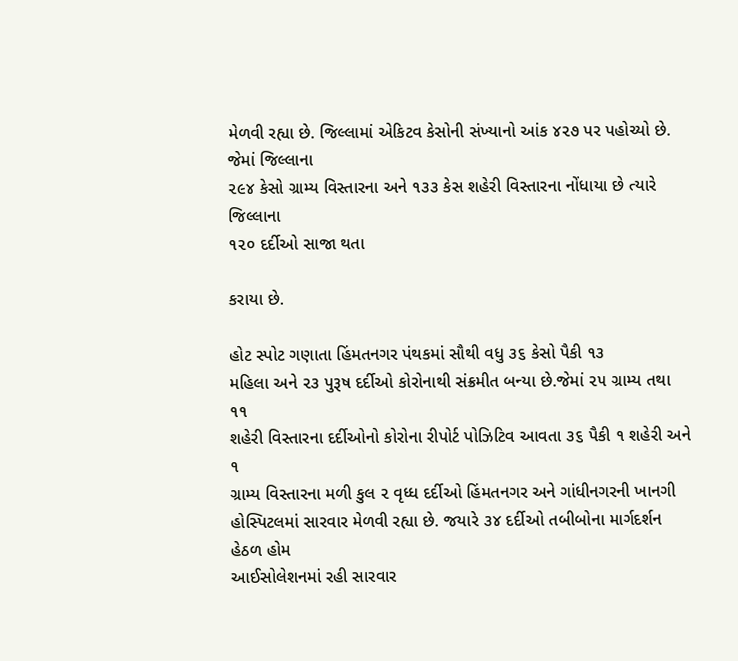મેળવી રહ્યા છે. જિલ્લામાં એકિટવ કેસોની સંખ્યાનો આંક ૪૨૭ પર પહોચ્યો છે. જેમાં જિલ્લાના
૨૯૪ કેસો ગ્રામ્ય વિસ્તારના અને ૧૩૩ કેસ શહેરી વિસ્તારના નોંધાયા છે ત્યારે જિલ્લાના
૧૨૦ દર્દીઓ સાજા થતા

કરાયા છે.

હોટ સ્પોટ ગણાતા હિંમતનગર પંથકમાં સૌથી વધુ ૩૬ કેસો પૈકી ૧૩
મહિલા અને ૨૩ પુરૂષ દર્દીઓ કોરોનાથી સંક્રમીત બન્યા છે.જેમાં ૨૫ ગ્રામ્ય તથા ૧૧
શહેરી વિસ્તારના દર્દીઓનો કોરોના રીપોર્ટ પોઝિટિવ આવતા ૩૬ પૈકી ૧ શહેરી અને ૧
ગ્રામ્ય વિસ્તારના મળી કુલ ૨ વૃધ્ધ દર્દીઓ હિંમતનગર અને ગાંધીનગરની ખાનગી
હોસ્પિટલમાં સારવાર મેળવી રહ્યા છે. જયારે ૩૪ દર્દીઓ તબીબોના માર્ગદર્શન હેઠળ હોમ
આઈસોલેશનમાં રહી સારવાર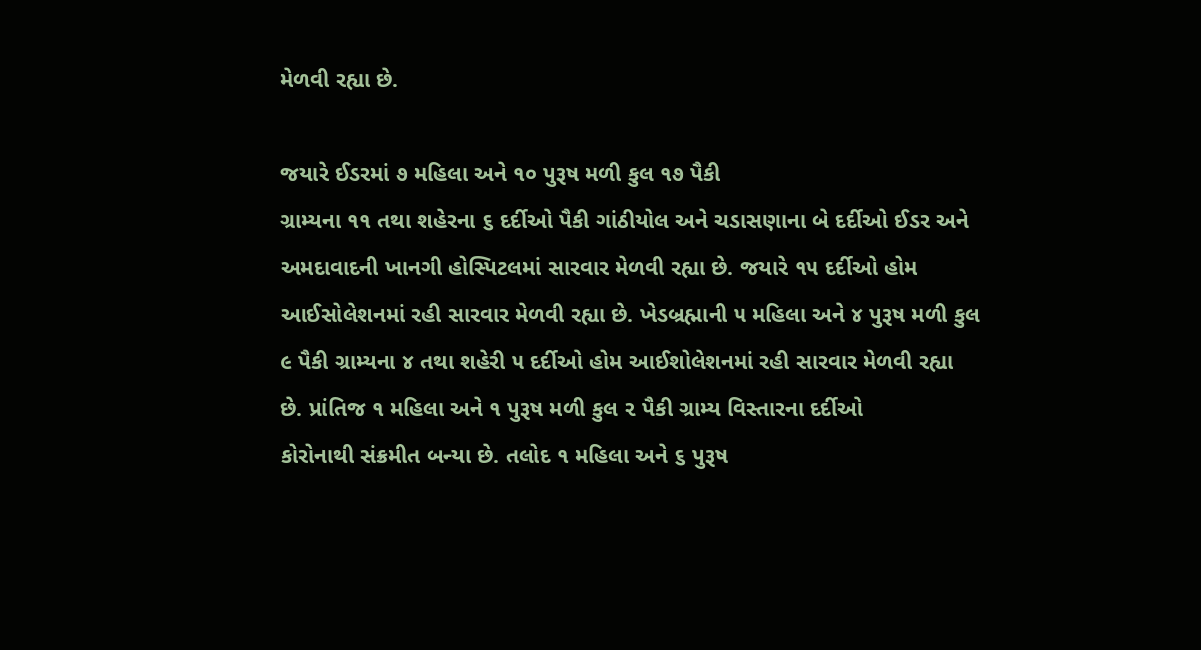મેળવી રહ્યા છે.

જયારે ઈડરમાં ૭ મહિલા અને ૧૦ પુરૂષ મળી કુલ ૧૭ પૈકી
ગ્રામ્યના ૧૧ તથા શહેરના ૬ દર્દીઓ પૈકી ગાંઠીયોલ અને ચડાસણાના બે દર્દીઓ ઈડર અને
અમદાવાદની ખાનગી હોસ્પિટલમાં સારવાર મેળવી રહ્યા છે. જયારે ૧૫ દર્દીઓ હોમ
આઈસોલેશનમાં રહી સારવાર મેળવી રહ્યા છે. ખેડબ્રહ્માની ૫ મહિલા અને ૪ પુરૂષ મળી કુલ
૯ પૈકી ગ્રામ્યના ૪ તથા શહેરી ૫ દર્દીઓ હોમ આઈશોલેશનમાં રહી સારવાર મેળવી રહ્યા
છે. પ્રાંતિજ ૧ મહિલા અને ૧ પુરૂષ મળી કુલ ૨ પૈકી ગ્રામ્ય વિસ્તારના દર્દીઓ
કોરોનાથી સંક્રમીત બન્યા છે. તલોદ ૧ મહિલા અને ૬ પુરૂષ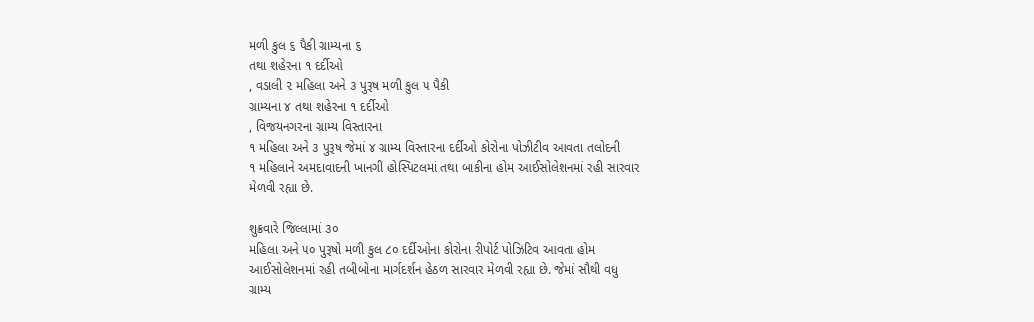મળી કુલ ૬ પૈકી ગ્રામ્યના ૬
તથા શહેરના ૧ દર્દીઓ
, વડાલી ૨ મહિલા અને ૩ પુરૂષ મળી કુલ ૫ પૈકી
ગ્રામ્યના ૪ તથા શહેરના ૧ દર્દીઓ
, વિજયનગરના ગ્રામ્ય વિસ્તારના
૧ મહિલા અને ૩ પુરૂષ જેમાં ૪ ગ્રામ્ય વિસ્તારના દર્દીઓ કોરોના પોઝીટીવ આવતા તલોદની
૧ મહિલાને અમદાવાદની ખાનગી હોસ્પિટલમાં તથા બાકીના હોમ આઈસોલેશનમાં રહી સારવાર
મેળવી રહ્યા છે.

શુક્રવારે જિલ્લામાં ૩૦
મહિલા અને ૫૦ પુરૂષો મળી કુલ ૮૦ દર્દીઓના કોરોના રીપોર્ટ પોઝિટિવ આવતા હોમ
આઈસોલેશનમાં રહી તબીબોના માર્ગદર્શન હેઠળ સારવાર મેળવી રહ્યા છે. જેમાં સૌથી વધુ
ગ્રામ્ય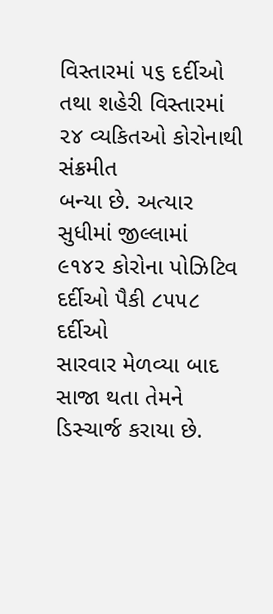વિસ્તારમાં ૫૬ દર્દીઓ તથા શહેરી વિસ્તારમાં ૨૪ વ્યકિતઓ કોરોનાથી સંક્રમીત
બન્યા છે. અત્યાર સુધીમાં જીલ્લામાં ૯૧૪૨ કોરોના પોઝિટિવ દર્દીઓ પૈકી ૮૫૫૮ દર્દીઓ
સારવાર મેળવ્યા બાદ સાજા થતા તેમને ડિસ્ચાર્જ કરાયા છે.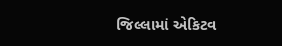જિલ્લામાં એકિટવ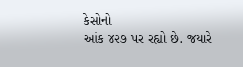કેસોનો
આંક ૪૨૭ પર રહ્યો છે. જયારે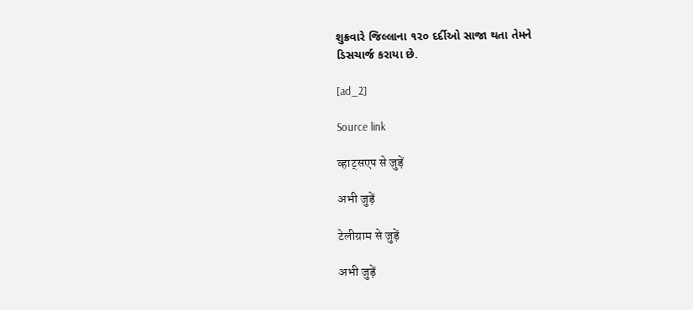શુક્રવારે જિલ્લાના ૧૨૦ દર્દીઓ સાજા થતા તેમને
ડિસચાર્જ કરાયા છે.

[ad_2]

Source link

व्हाट्सएप से जुड़ें

अभी जुड़ें

टेलीग्राम से जुड़ें

अभी जुड़ें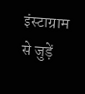इंस्टाग्राम से जुड़ें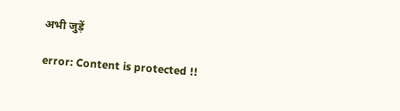अभी जुड़ें

error: Content is protected !!